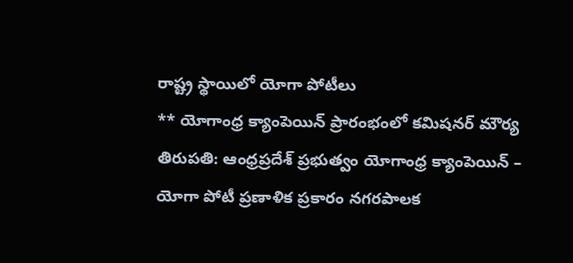రాష్ట్ర స్థాయిలో యోగా పోటీలు
** యోగాంధ్ర క్యాంపెయిన్ ప్రారంభంలో కమిషనర్ మౌర్య
తిరుపతి: ఆంధ్రప్రదేశ్ ప్రభుత్వం యోగాంధ్ర క్యాంపెయిన్ – యోగా పోటీ ప్రణాళిక ప్రకారం నగరపాలక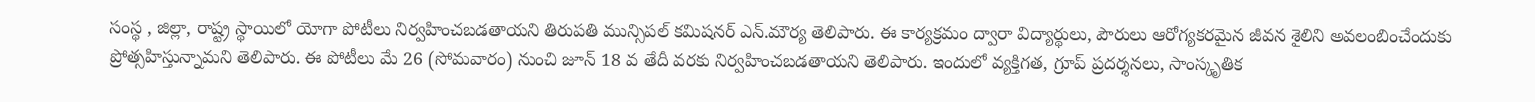సంస్థ , జిల్లా, రాష్ట్ర స్థాయిలో యోగా పోటీలు నిర్వహించబడతాయని తిరుపతి మున్సిపల్ కమిషనర్ ఎన్.మౌర్య తెలిపారు. ఈ కార్యక్రమం ద్వారా విద్యార్థులు, పౌరులు ఆరోగ్యకరమైన జీవన శైలిని అవలంబించేందుకు ప్రోత్సహిస్తున్నామని తెలిపారు. ఈ పోటీలు మే 26 (సోమవారం) నుంచి జూన్ 18 వ తేదీ వరకు నిర్వహించబడతాయని తెలిపారు. ఇందులో వ్యక్తిగత, గ్రూప్ ప్రదర్శనలు, సాంస్కృతిక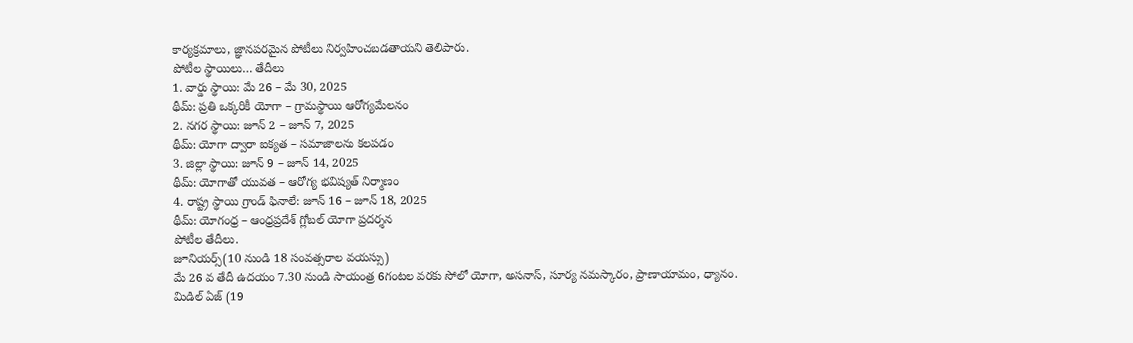కార్యక్రమాలు, జ్ఞానపరమైన పోటీలు నిర్వహించబడతాయని తెలిపారు.
పోటీల స్థాయిలు… తేదీలు
1. వార్డు స్థాయి: మే 26 – మే 30, 2025
థీమ్: ప్రతి ఒక్కరికీ యోగా – గ్రామస్థాయి ఆరోగ్యమేలనం
2. నగర స్థాయి: జూన్ 2 – జూన్ 7, 2025
థీమ్: యోగా ద్వారా ఐక్యత – సమాజాలను కలపడం
3. జిల్లా స్థాయి: జూన్ 9 – జూన్ 14, 2025
థీమ్: యోగాతో యువత – ఆరోగ్య భవిష్యత్ నిర్మాణం
4. రాష్ట్ర స్థాయి గ్రాండ్ ఫినాలే: జూన్ 16 – జూన్ 18, 2025
థీమ్: యోగంధ్ర – ఆంధ్రప్రదేశ్ గ్లోబల్ యోగా ప్రదర్శన
పోటీల తేదీలు.
జూనియర్స్(10 నుండి 18 సంవత్సరాల వయస్సు)
మే 26 వ తేదీ ఉదయం 7.30 నుండి సాయంత్ర 6గంటల వరకు సోలో యోగా, అసనాస్, సూర్య నమస్కారం, ప్రాణాయామం, ధ్యానం.
మిడిల్ ఏజ్ (19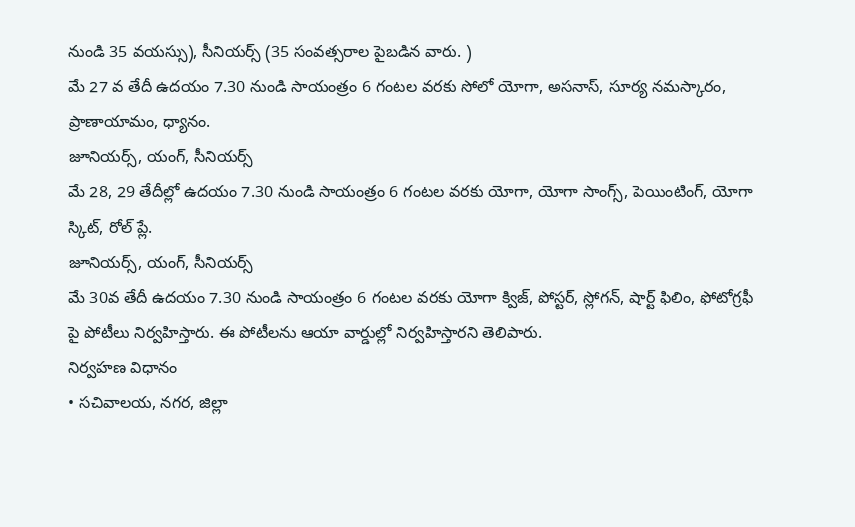నుండి 35 వయస్సు), సీనియర్స్ (35 సంవత్సరాల పైబడిన వారు. )
మే 27 వ తేదీ ఉదయం 7.30 నుండి సాయంత్రం 6 గంటల వరకు సోలో యోగా, అసనాస్, సూర్య నమస్కారం, ప్రాణాయామం, ధ్యానం.
జూనియర్స్, యంగ్, సీనియర్స్
మే 28, 29 తేదీల్లో ఉదయం 7.30 నుండి సాయంత్రం 6 గంటల వరకు యోగా, యోగా సాంగ్స్, పెయింటింగ్, యోగా స్కిట్, రోల్ ప్లే.
జూనియర్స్, యంగ్, సీనియర్స్
మే 30వ తేదీ ఉదయం 7.30 నుండి సాయంత్రం 6 గంటల వరకు యోగా క్విజ్, పోస్టర్, స్లోగన్, షార్ట్ ఫిలిం, ఫోటోగ్రఫీ పై పోటీలు నిర్వహిస్తారు. ఈ పోటీలను ఆయా వార్డుల్లో నిర్వహిస్తారని తెలిపారు.
నిర్వహణ విధానం
• సచివాలయ, నగర, జిల్లా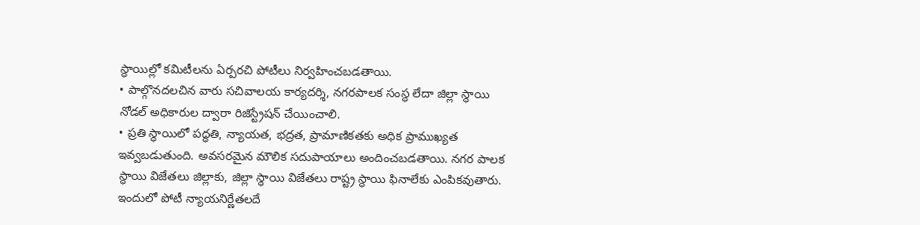స్థాయిల్లో కమిటీలను ఏర్పరచి పోటీలు నిర్వహించబడతాయి.
• పాల్గొనదలచిన వారు సచివాలయ కార్యదర్శి, నగరపాలక సంస్థ లేదా జిల్లా స్థాయి నోడల్ అధికారుల ద్వారా రిజిస్ట్రేషన్ చేయించాలి.
• ప్రతి స్థాయిలో పద్ధతి, న్యాయత, భద్రత, ప్రామాణికతకు అధిక ప్రాముఖ్యత ఇవ్వబడుతుంది. అవసరమైన మౌలిక సదుపాయాలు అందించబడతాయి. నగర పాలక స్థాయి విజేతలు జిల్లాకు, జిల్లా స్థాయి విజేతలు రాష్ట్ర స్థాయి ఫినాలేకు ఎంపికవుతారు. ఇందులో పోటీ న్యాయనిర్ణేతలదే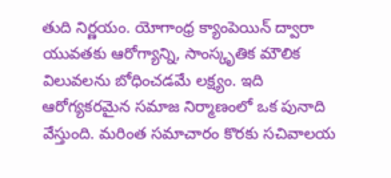తుది నిర్ణయం. యోగాంధ్ర క్యాంపెయిన్ ద్వారా యువతకు ఆరోగ్యాన్ని, సాంస్కృతిక మౌలిక విలువలను బోధించడమే లక్ష్యం. ఇది ఆరోగ్యకరమైన సమాజ నిర్మాణంలో ఒక పునాది వేస్తుంది. మరింత సమాచారం కొరకు సచివాలయ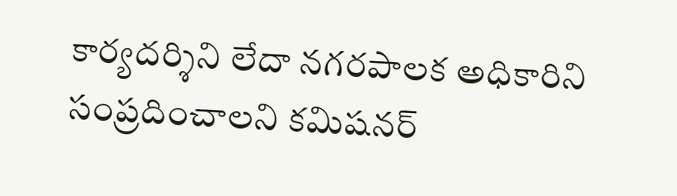కార్యదర్శిని లేదా నగరపాలక అధికారిని సంప్రదించాలని కమిషనర్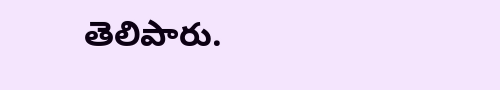తెలిపారు.